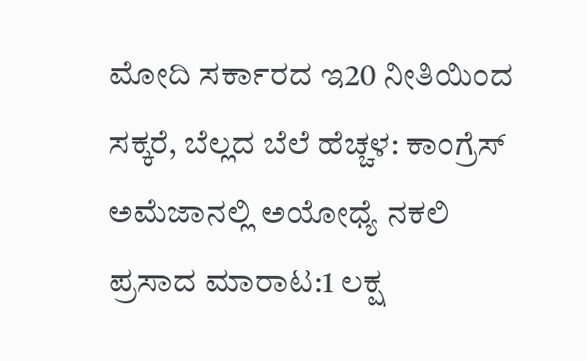ಮೋದಿ ಸರ್ಕಾರದ ಇ20 ನೀತಿಯಿಂದ ಸಕ್ಕರೆ, ಬೆಲ್ಲದ ಬೆಲೆ ಹೆಚ್ಚಳ: ಕಾಂಗ್ರೆಸ್
ಅಮೆಜಾನಲ್ಲಿ ಅಯೋಧ್ಯೆ ನಕಲಿ ಪ್ರಸಾದ ಮಾರಾಟ:1 ಲಕ್ಷ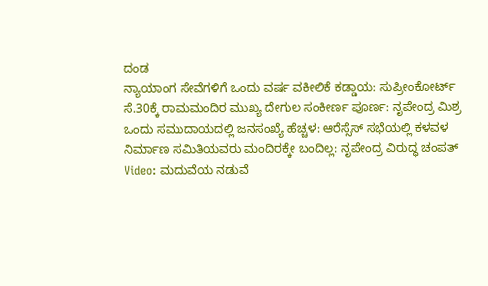ದಂಡ
ನ್ಯಾಯಾಂಗ ಸೇವೆಗಳಿಗೆ ಒಂದು ವರ್ಷ ವಕೀಲಿಕೆ ಕಡ್ಡಾಯ: ಸುಪ್ರೀಂಕೋರ್ಟ್
ಸೆ.30ಕ್ಕೆ ರಾಮಮಂದಿರ ಮುಖ್ಯ ದೇಗುಲ ಸಂಕೀರ್ಣ ಪೂರ್ಣ: ನೃಪೇಂದ್ರ ಮಿಶ್ರ
ಒಂದು ಸಮುದಾಯದಲ್ಲಿ ಜನಸಂಖ್ಯೆ ಹೆಚ್ಚಳ: ಆರೆಸ್ಸೆಸ್ ಸಭೆಯಲ್ಲಿ ಕಳವಳ
ನಿರ್ಮಾಣ ಸಮಿತಿಯವರು ಮಂದಿರಕ್ಕೇ ಬಂದಿಲ್ಲ: ನೃಪೇಂದ್ರ ವಿರುದ್ಧ ಚಂಪತ್
Video: ಮದುವೆಯ ನಡುವೆ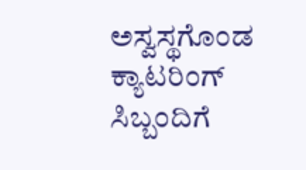ಅಸ್ವಸ್ಥಗೊಂಡ ಕ್ಯಾಟರಿಂಗ್ ಸಿಬ್ಬಂದಿಗೆ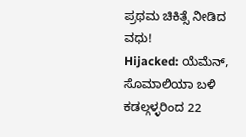ಪ್ರಥಮ ಚಿಕಿತ್ಸೆ ನೀಡಿದ ವಧು!
Hijacked: ಯೆಮೆನ್, ಸೊಮಾಲಿಯಾ ಬಳಿ ಕಡಲ್ಗಳ್ಳರಿಂದ 22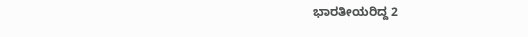ಭಾರತೀಯರಿದ್ದ 2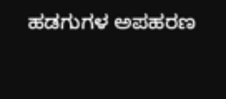ಹಡಗುಗಳ ಅಪಹರಣ